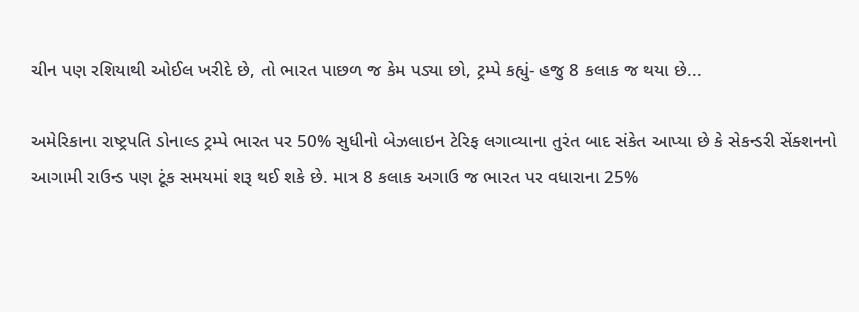ચીન પણ રશિયાથી ઓઈલ ખરીદે છે, તો ભારત પાછળ જ કેમ પડ્યા છો, ટ્રમ્પે કહ્યું- હજુ 8 કલાક જ થયા છે...

અમેરિકાના રાષ્ટ્રપતિ ડોનાલ્ડ ટ્રમ્પે ભારત પર 50% સુધીનો બેઝલાઇન ટેરિફ લગાવ્યાના તુરંત બાદ સંકેત આપ્યા છે કે સેકન્ડરી સેંક્શનનો  આગામી રાઉન્ડ પણ ટૂંક સમયમાં શરૂ થઈ શકે છે. માત્ર 8 કલાક અગાઉ જ ભારત પર વધારાના 25%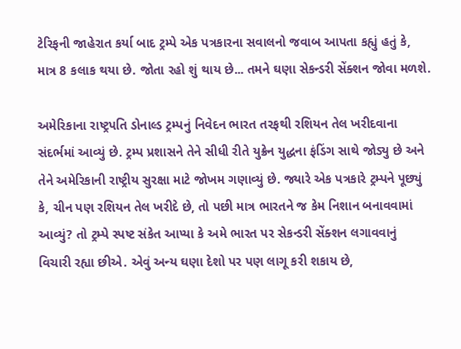ટેરિફની જાહેરાત કર્યા બાદ ટ્રમ્પે એક પત્રકારના સવાલનો જવાબ આપતા કહ્યું હતું કે, માત્ર 8 કલાક થયા છે. જોતા રહો શું થાય છે... તમને ઘણા સેકન્ડરી સેંક્શન જોવા મળશે.

અમેરિકાના રાષ્ટ્રપતિ ડોનાલ્ડ ટ્રમ્પનું નિવેદન ભારત તરફથી રશિયન તેલ ખરીદવાના સંદર્ભમાં આવ્યું છે. ટ્રમ્પ પ્રશાસને તેને સીધી રીતે યુક્રેન યુદ્ધના ફંડિંગ સાથે જોડ્યુ છે અને તેને અમેરિકાની રાષ્ટ્રીય સુરક્ષા માટે જોખમ ગણાવ્યું છે. જ્યારે એક પત્રકારે ટ્રમ્પને પૂછ્યું કે, ચીન પણ રશિયન તેલ ખરીદે છે, તો પછી માત્ર ભારતને જ કેમ નિશાન બનાવવામાં આવ્યું? તો ટ્રમ્પે સ્પષ્ટ સંકેત આપ્યા કે અમે ભારત પર સેકન્ડરી સેંક્શન લગાવવાનું વિચારી રહ્યા છીએ. એવું અન્ય ઘણા દેશો પર પણ લાગૂ કરી શકાય છે,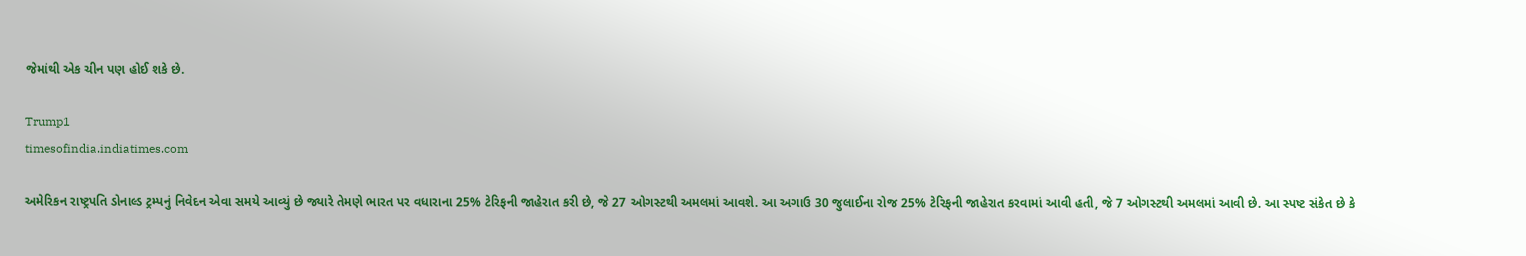જેમાંથી એક ચીન પણ હોઈ શકે છે.

Trump1
timesofindia.indiatimes.com

અમેરિકન રાષ્ટ્રપતિ ડોનાલ્ડ ટ્રમ્પનું નિવેદન એવા સમયે આવ્યું છે જ્યારે તેમણે ભારત પર વધારાના 25% ટેરિફની જાહેરાત કરી છે, જે 27 ઓગસ્ટથી અમલમાં આવશે. આ અગાઉ 30 જુલાઈના રોજ 25% ટેરિફની જાહેરાત કરવામાં આવી હતી, જે 7 ઓગસ્ટથી અમલમાં આવી છે. આ સ્પષ્ટ સંકેત છે કે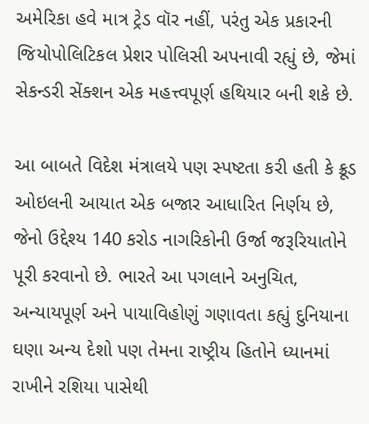અમેરિકા હવે માત્ર ટ્રેડ વૉર નહીં, પરંતુ એક પ્રકારની જિયોપોલિટિકલ પ્રેશર પોલિસી અપનાવી રહ્યું છે, જેમાં સેકન્ડરી સેંક્શન એક મહત્ત્વપૂર્ણ હથિયાર બની શકે છે.

આ બાબતે વિદેશ મંત્રાલયે પણ સ્પષ્ટતા કરી હતી કે ક્રૂડ ઓઇલની આયાત એક બજાર આધારિત નિર્ણય છે, જેનો ઉદ્દેશ્ય 140 કરોડ નાગરિકોની ઉર્જા જરૂરિયાતોને પૂરી કરવાનો છે. ભારતે આ પગલાને અનુચિત, અન્યાયપૂર્ણ અને પાયાવિહોણું ગણાવતા કહ્યું દુનિયાના ઘણા અન્ય દેશો પણ તેમના રાષ્ટ્રીય હિતોને ધ્યાનમાં રાખીને રશિયા પાસેથી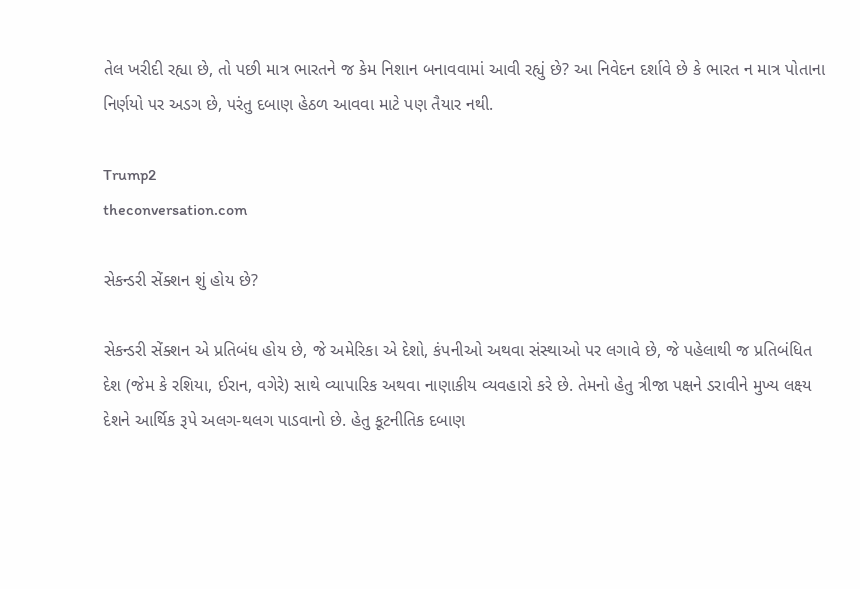તેલ ખરીદી રહ્યા છે, તો પછી માત્ર ભારતને જ કેમ નિશાન બનાવવામાં આવી રહ્યું છે? આ નિવેદન દર્શાવે છે કે ભારત ન માત્ર પોતાના નિર્ણયો પર અડગ છે, પરંતુ દબાણ હેઠળ આવવા માટે પણ તૈયાર નથી.

Trump2
theconversation.com

સેકન્ડરી સેંક્શન શું હોય છે?

સેકન્ડરી સેંક્શન એ પ્રતિબંધ હોય છે, જે અમેરિકા એ દેશો, કંપનીઓ અથવા સંસ્થાઓ પર લગાવે છે, જે પહેલાથી જ પ્રતિબંધિત દેશ (જેમ કે રશિયા, ઈરાન, વગેરે) સાથે વ્યાપારિક અથવા નાણાકીય વ્યવહારો કરે છે. તેમનો હેતુ ત્રીજા પક્ષને ડરાવીને મુખ્ય લક્ષ્ય દેશને આર્થિક રૂપે અલગ-થલગ પાડવાનો છે. હેતુ કૂટનીતિક દબાણ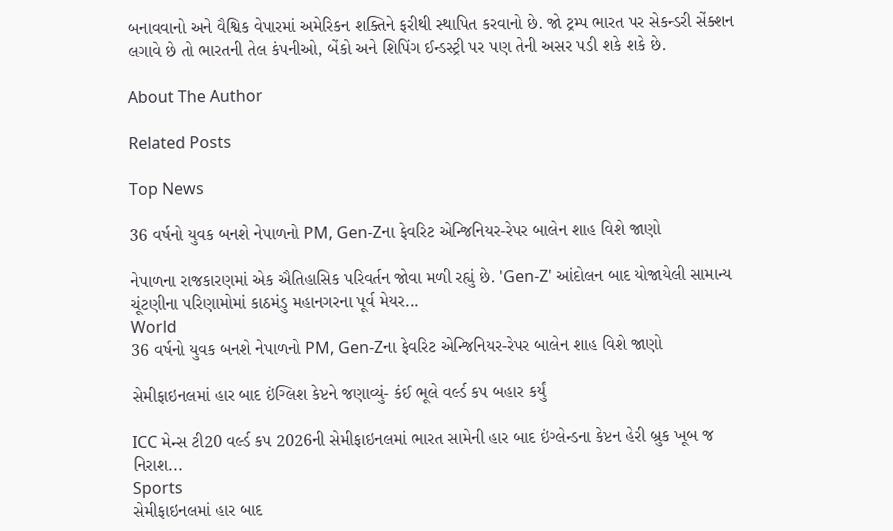બનાવવાનો અને વૈશ્વિક વેપારમાં અમેરિકન શક્તિને ફરીથી સ્થાપિત કરવાનો છે. જો ટ્રમ્પ ભારત પર સેકન્ડરી સેંક્શન લગાવે છે તો ભારતની તેલ કંપનીઓ, બેંકો અને શિપિંગ ઈન્ડસ્ટ્રી પર પણ તેની અસર પડી શકે શકે છે.

About The Author

Related Posts

Top News

36 વર્ષનો યુવક બનશે નેપાળનો PM, Gen-Zના ફેવરિટ એન્જિનિયર-રેપર બાલેન શાહ વિશે જાણો

નેપાળના રાજકારણમાં એક ઐતિહાસિક પરિવર્તન જોવા મળી રહ્યું છે. 'Gen-Z' આંદોલન બાદ યોજાયેલી સામાન્ય ચૂંટણીના પરિણામોમાં કાઠમંડુ મહાનગરના પૂર્વ મેયર...
World
36 વર્ષનો યુવક બનશે નેપાળનો PM, Gen-Zના ફેવરિટ એન્જિનિયર-રેપર બાલેન શાહ વિશે જાણો

સેમીફાઇનલમાં હાર બાદ ઇંગ્લિશ કેપ્ટને જણાવ્યું- કંઈ ભૂલે વર્લ્ડ કપ બહાર કર્યું

ICC મેન્સ ટી20 વર્લ્ડ કપ 2026ની સેમીફાઇનલમાં ભારત સામેની હાર બાદ ઇંગ્લેન્ડના કેપ્ટન હેરી બ્રુક ખૂબ જ નિરાશ...
Sports
સેમીફાઇનલમાં હાર બાદ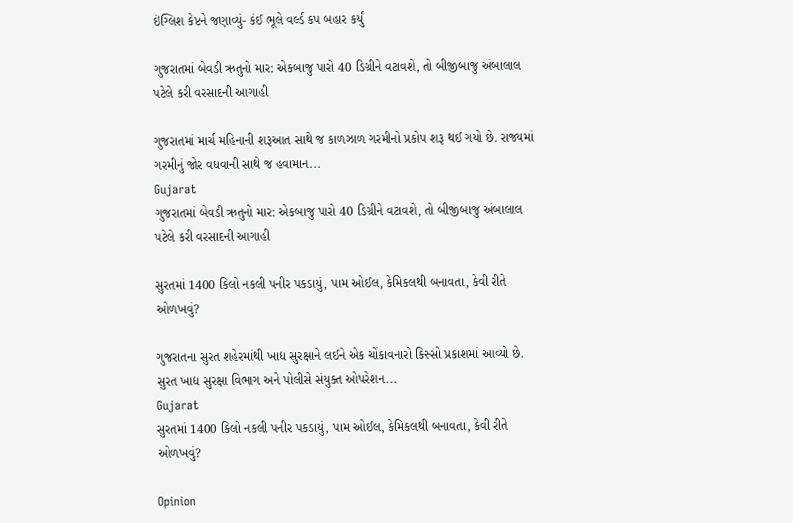ઇંગ્લિશ કેપ્ટને જણાવ્યું- કંઈ ભૂલે વર્લ્ડ કપ બહાર કર્યું

ગુજરાતમાં બેવડી ઋતુનો માર: એકબાજુ પારો 40 ડિગ્રીને વટાવશે, તો બીજીબાજુ અંબાલાલ પટેલે કરી વરસાદની આગાહી

ગુજરાતમાં માર્ચ મહિનાની શરૂઆત સાથે જ કાળઝાળ ગરમીનો પ્રકોપ શરૂ થઈ ગયો છે. રાજ્યમાં ગરમીનું જોર વધવાની સાથે જ હવામાન...
Gujarat
ગુજરાતમાં બેવડી ઋતુનો માર: એકબાજુ પારો 40 ડિગ્રીને વટાવશે, તો બીજીબાજુ અંબાલાલ પટેલે કરી વરસાદની આગાહી

સુરતમાં 1400 કિલો નકલી પનીર પકડાયું, પામ ઓઈલ, કેમિકલથી બનાવતા, કેવી રીતે ઓળખવું?

ગુજરાતના સુરત શહેરમાંથી ખાદ્ય સુરક્ષાને લઈને એક ચોંકાવનારો કિસ્સો પ્રકાશમાં આવ્યો છે. સુરત ખાદ્ય સુરક્ષા વિભાગ અને પોલીસે સંયુક્ત ઓપરેશન...
Gujarat
સુરતમાં 1400 કિલો નકલી પનીર પકડાયું, પામ ઓઈલ, કેમિકલથી બનાવતા, કેવી રીતે ઓળખવું?

Opinion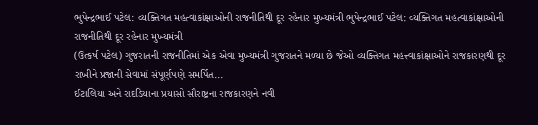ભુપેન્દ્રભાઈ પટેલ: વ્યક્તિગત મહત્વાકાંક્ષાઓની રાજનીતિથી દૂર રહેનાર મુખ્યમંત્રી ભુપેન્દ્રભાઈ પટેલ: વ્યક્તિગત મહત્વાકાંક્ષાઓની રાજનીતિથી દૂર રહેનાર મુખ્યમંત્રી
(ઉત્કર્ષ પટેલ) ગુજરાતની રાજનીતિમાં એક એવા મુખ્યમંત્રી ગુજરાતને મળ્યા છે જેઓ વ્યક્તિગત મહત્ત્વાકાંક્ષાઓને રાજકારણથી દૂર રાખીને પ્રજાની સેવામાં સંપૂર્ણપણે સમર્પિત...
ઈટાલિયા અને રાદડિયાના પ્રયાસો સૌરાષ્ટ્રના રાજકારણને નવી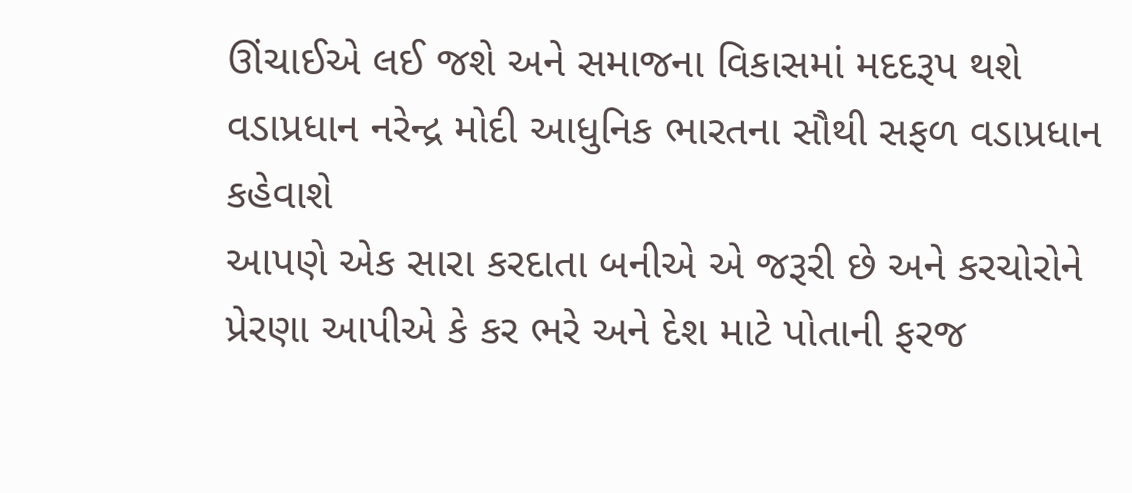ઊંચાઈએ લઈ જશે અને સમાજના વિકાસમાં મદદરૂપ થશે
વડાપ્રધાન નરેન્દ્ર મોદી આધુનિક ભારતના સૌથી સફળ વડાપ્રધાન કહેવાશે
આપણે એક સારા કરદાતા બનીએ એ જરૂરી છે અને કરચોરોને પ્રેરણા આપીએ કે કર ભરે અને દેશ માટે પોતાની ફરજ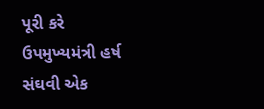પૂરી કરે
ઉપમુખ્યમંત્રી હર્ષ સંઘવી એક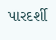પારદર્શી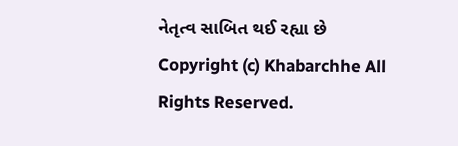નેતૃત્વ સાબિત થઈ રહ્યા છે
Copyright (c) Khabarchhe All Rights Reserved.